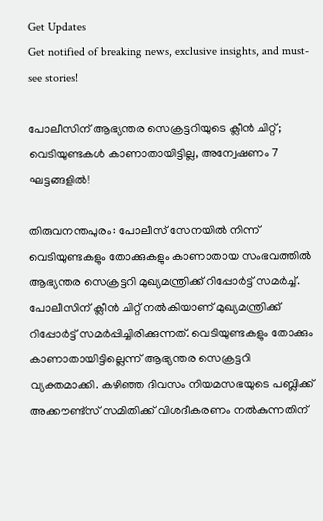Get Updates
Get notified of breaking news, exclusive insights, and must-see stories!

പോലീസിന് ആഭ്യന്തര സെക്രട്ടറിയുടെ ക്ലീൻ ചിറ്റ്; വെടിയുണ്ടകൾ കാണാതായിട്ടില്ല, അന്വേഷണം 7 ഘട്ടങ്ങളിൽ!

തിരുവനന്തപുരം: പോലീസ് സേനയിൽ നിന്ന് വെടിയുണ്ടകളും തോക്കുകളും കാണാതായ സംഭവത്തിൽ ആഭ്യന്തര സെക്രട്ടറി മുഖ്യമന്ത്രിക്ക് റിപ്പോർട്ട് സമർച്ച്. പോലീസിന് ക്ലീൻ ചിറ്റ് നൽകിയാണ് മുഖ്യമന്ത്രിക്ക് റിപ്പോർട്ട് സമർപ്പിച്ചിരിക്കുന്നത്. വെടിയുണ്ടകളും തോക്കും കാണാതായിട്ടില്ലെന്ന് ആഭ്യന്തര സെക്രട്ടറി വ്യക്തമാക്കി. കഴിഞ്ഞ ദിവസം നിയമസഭയുടെ പബ്ലിക്ക് അക്കൗണ്ട്‌സ് സമിതിക്ക് വിശദീകരണം നൽകുന്നതിന്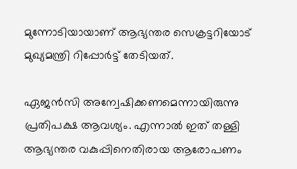മുന്നോടിയായാണ് ആഭ്യന്തര സെക്രട്ടറിയോട് മുഖ്യമന്ത്രി റിപ്പോർട്ട് തേടിയത്.

ഏജൻസി അന്വേഷിക്കണമെന്നായിരുന്നു പ്രതിപക്ഷ ആവശ്യം. എന്നാൽ ഇത് തള്ളി ആഭ്യന്തര വകുപ്പിനെതിരായ ആരോപണം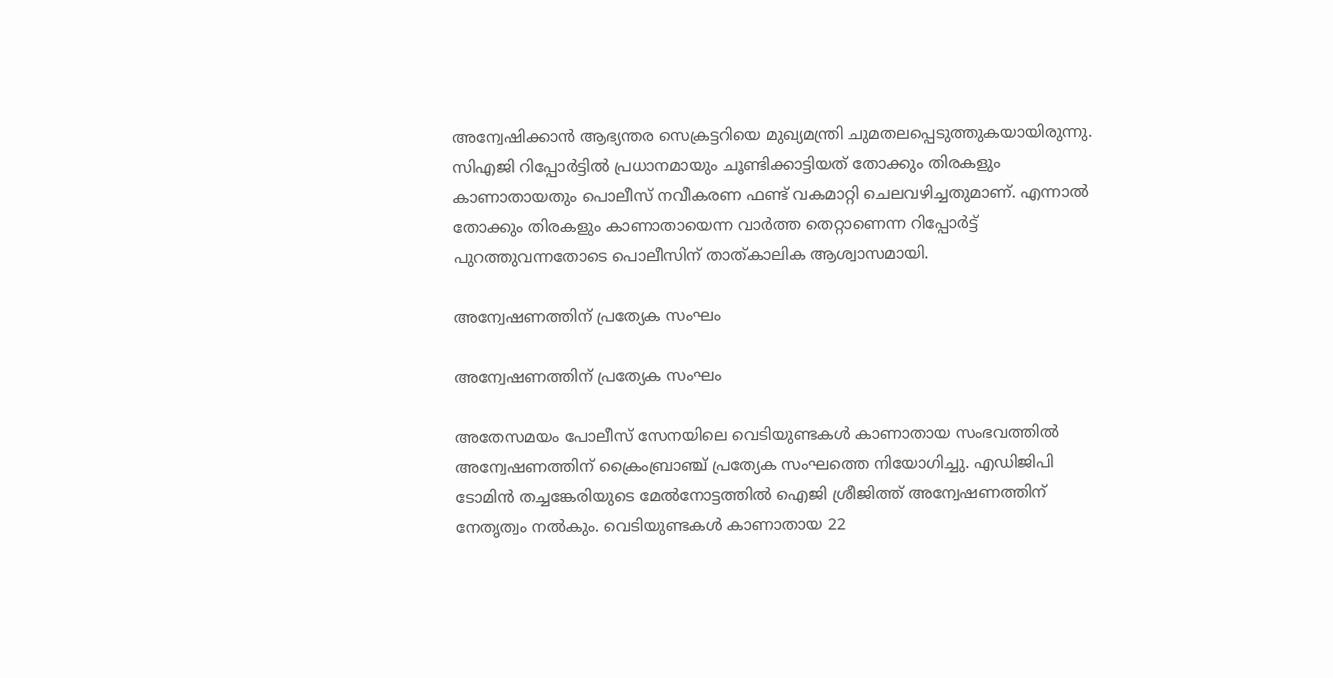അന്വേഷിക്കാൻ ആഭ്യന്തര സെക്രട്ടറിയെ മുഖ്യമന്ത്രി ചുമതലപ്പെടുത്തുകയായിരുന്നു. സിഎജി റിപ്പോർട്ടിൽ പ്രധാനമായും ചൂണ്ടിക്കാട്ടിയത് തോക്കും തിരകളും കാണാതായതും പൊലീസ് നവീകരണ ഫണ്ട് വകമാറ്റി ചെലവഴിച്ചതുമാണ്. എന്നാൽ തോക്കും തിരകളും കാണാതായെന്ന വാർത്ത തെറ്റാണെന്ന റിപ്പോർട്ട് പുറത്തുവന്നതോടെ പൊലീസിന് താത്കാലിക ആശ്വാസമായി.

അന്വേഷണത്തിന് പ്രത്യേക സംഘം

അന്വേഷണത്തിന് പ്രത്യേക സംഘം

അതേസമയം പോലീസ് സേനയിലെ വെടിയുണ്ടകൾ കാണാതായ സംഭവത്തിൽ അന്വേഷണത്തിന് ക്രൈംബ്രാഞ്ച് പ്രത്യേക സംഘത്തെ നിയോഗിച്ചു. എഡിജിപി ടോമിൻ തച്ചങ്കേരിയുടെ മേൽനോട്ടത്തിൽ ഐജി ശ്രീജിത്ത് അന്വേഷണത്തിന് നേതൃത്വം നൽകും. വെടിയുണ്ടകൾ കാണാതായ 22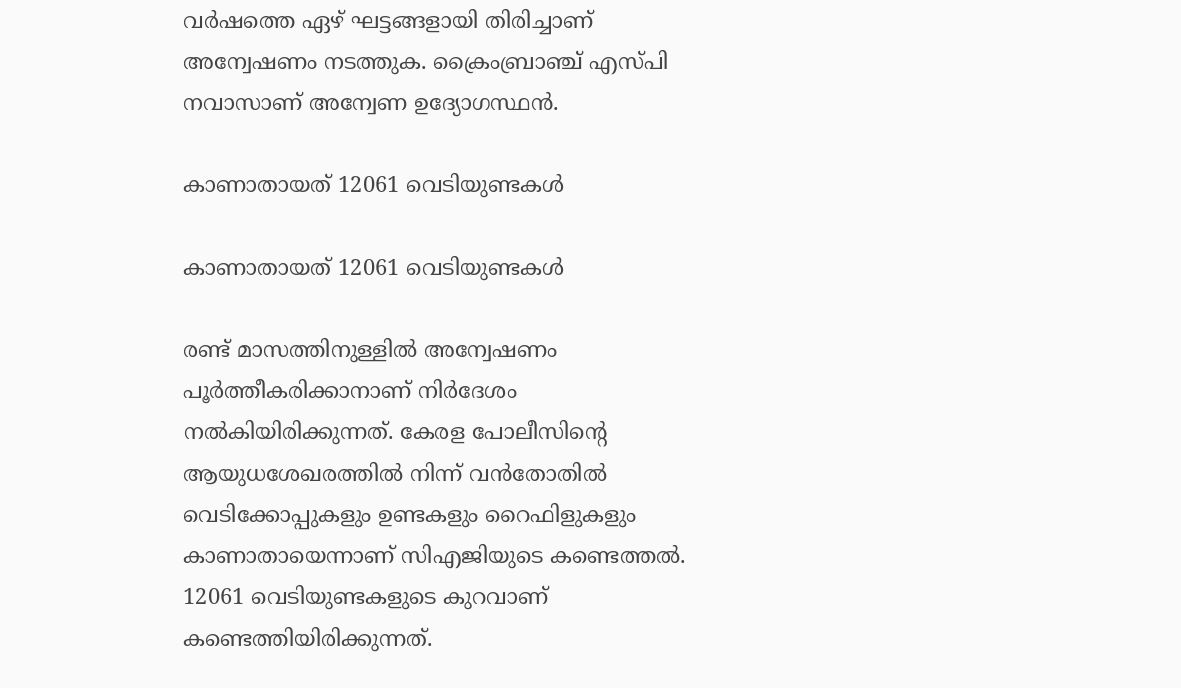വർഷത്തെ ഏഴ് ഘട്ടങ്ങളായി തിരിച്ചാണ് അന്വേഷണം നടത്തുക. ക്രൈംബ്രാഞ്ച് എസ്പി നവാസാണ് അന്വേണ ഉദ്യോഗസ്ഥൻ.

കാണാതായത് 12061 വെടിയുണ്ടകൾ

കാണാതായത് 12061 വെടിയുണ്ടകൾ

രണ്ട് മാസത്തിനുള്ളിൽ അന്വേഷണം പൂർത്തീകരിക്കാനാണ് നിർദേശം നൽകിയിരിക്കുന്നത്. കേരള പോലീസിന്റെ ആയുധശേഖരത്തിൽ നിന്ന് വൻതോതിൽ വെടിക്കോപ്പുകളും ഉണ്ടകളും റൈഫിളുകളും കാണാതായെന്നാണ് സിഎജിയുടെ കണ്ടെത്തൽ. 12061 വെടിയുണ്ടകളുടെ കുറവാണ് കണ്ടെത്തിയിരിക്കുന്നത്.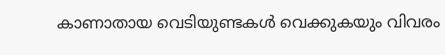കാണാതായ വെടിയുണ്ടകൾ വെക്കുകയും വിവരം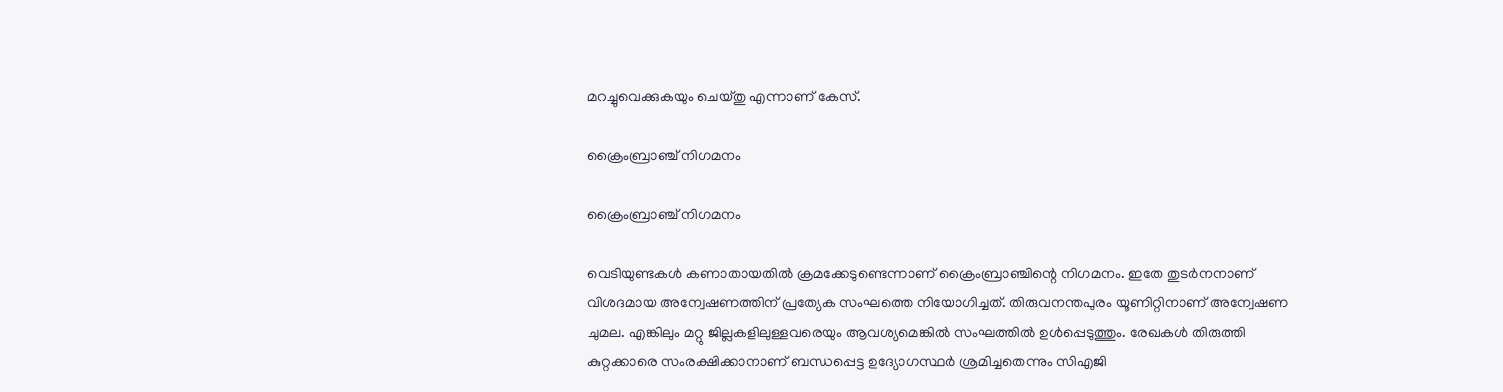മറച്ചുവെക്കുകയും ചെയ്തു എന്നാണ് കേസ്.

ക്രൈംബ്രാഞ്ച് നിഗമനം

ക്രൈംബ്രാഞ്ച് നിഗമനം

വെടിയുണ്ടകൾ കണാതായതിൽ ക്രമക്കേടുണ്ടെന്നാണ് ക്രൈംബ്രാഞ്ചിന്റെ നിഗമനം. ഇതേ തുടർനനാണ് വിശദമായ അന്വേഷണത്തിന് പ്രത്യേക സംഘത്തെ നിയോഗിച്ചത്. തിരുവനന്തപുരം യൂണിറ്റിനാണ് അന്വേഷണ ചുമല. എങ്കിലും മറ്റു ജില്ലകളിലുള്ളവരെയും ആവശ്യമെങ്കിൽ സംഘത്തിൽ ഉൾപ്പെടുത്തും. രേഖകൾ തിരുത്തി കുറ്റക്കാരെ സംരക്ഷിക്കാനാണ് ബന്ധപ്പെട്ട ഉദ്യോഗസ്ഥർ ശ്രമിച്ചതെന്നും സിഎജി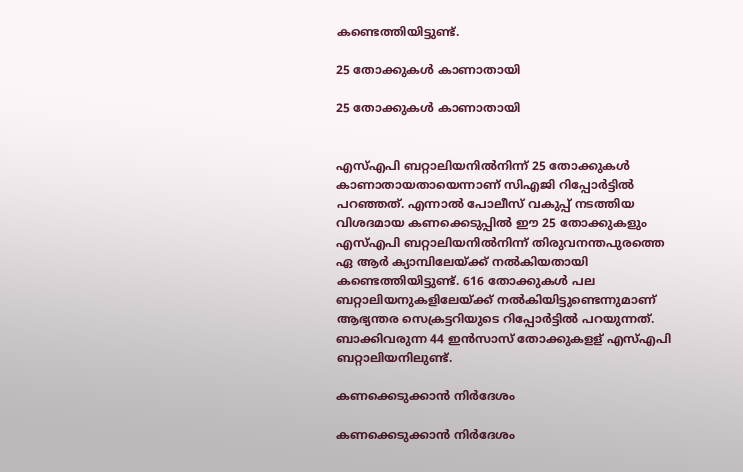കണ്ടെത്തിയിട്ടുണ്ട്.

25 തോക്കുകള്‍ കാണാതായി

25 തോക്കുകള്‍ കാണാതായി


എസ്എപി ബറ്റാലിയനില്‍നിന്ന് 25 തോക്കുകള്‍ കാണാതായതായെന്നാണ് സിഎജി റിപ്പോര്‍ട്ടില്‍ പറഞ്ഞത്. എന്നാല്‍ പോലീസ് വകുപ്പ് നടത്തിയ വിശദമായ കണക്കെടുപ്പില്‍ ഈ 25 തോക്കുകളും എസ്എപി ബറ്റാലിയനില്‍നിന്ന് തിരുവനന്തപുരത്തെ ഏ ആര്‍ ക്യാമ്പിലേയ്ക്ക് നല്‍കിയതായി കണ്ടെത്തിയിട്ടുണ്ട്. 616 തോക്കുകള്‍ പല ബറ്റാലിയനുകളിലേയ്ക്ക് നല്‍കിയിട്ടുണ്ടെന്നുമാണ് ആഭ്യന്തര സെക്രട്ടറിയുടെ റിപ്പോര്‍ട്ടില്‍ പറയുന്നത്. ബാക്കിവരുന്ന 44 ഇന്‍സാസ് തോക്കുകളള്‌ എസ്എപി ബറ്റാലിയനിലുണ്ട്.

കണക്കെടുക്കാൻ നിർദേശം

കണക്കെടുക്കാൻ നിർദേശം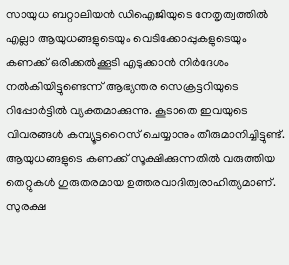സായുധ ബറ്റാലിയന്‍ ഡിഐജിയുടെ നേതൃത്വത്തില്‍ എല്ലാ ആയുധങ്ങളുടെയും വെടിക്കോപ്പുകളുടെയും കണക്ക് ഒരിക്കല്‍ക്കൂടി എടുക്കാന്‍ നിര്‍ദേശം നല്‍കിയിട്ടുണ്ടെന്ന് ആഭ്യന്തര സെക്രട്ടറിയുടെ റിപ്പോര്‍ട്ടില്‍ വ്യക്തമാക്കുന്നു. കൂടാതെ ഇവയുടെ വിവരങ്ങള്‍ കമ്പ്യൂട്ടറൈസ് ചെയ്യാനും തീരുമാനിച്ചിട്ടുണ്ട്. ആയുധങ്ങളുടെ കണക്ക് സൂക്ഷിക്കുന്നതില്‍ വരുത്തിയ തെറ്റുകള്‍ ഗുരുതരമായ ഉത്തരവാദിത്വരാഹിത്യമാണ്. സുരക്ഷ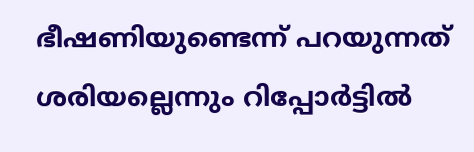ഭീഷണിയുണ്ടെന്ന് പറയുന്നത് ശരിയല്ലെന്നും റിപ്പോർട്ടിൽ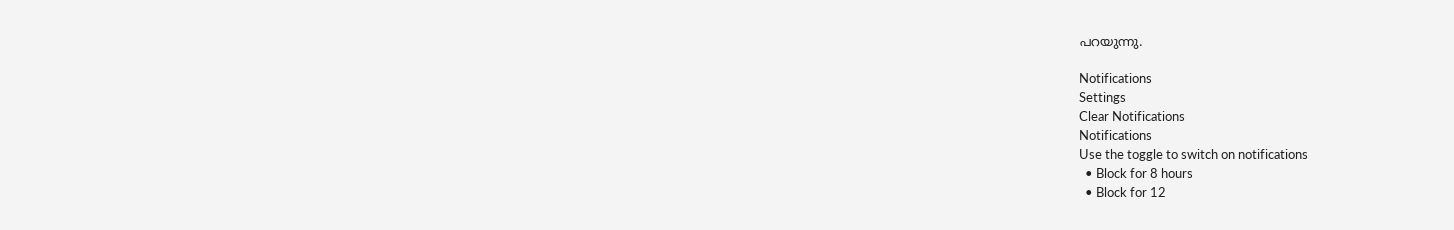പറയുന്നു.

Notifications
Settings
Clear Notifications
Notifications
Use the toggle to switch on notifications
  • Block for 8 hours
  • Block for 12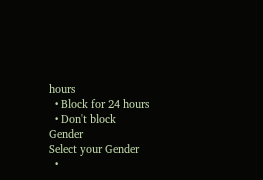hours
  • Block for 24 hours
  • Don't block
Gender
Select your Gender
  •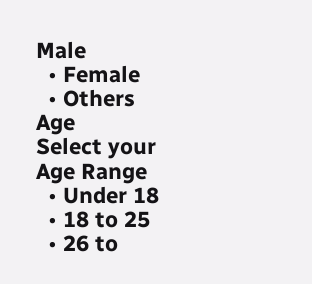Male
  • Female
  • Others
Age
Select your Age Range
  • Under 18
  • 18 to 25
  • 26 to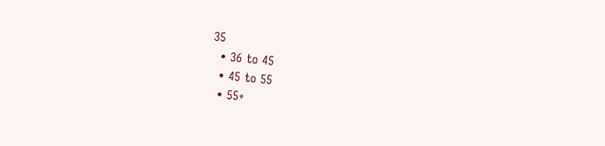35
  • 36 to 45
  • 45 to 55
  • 55+